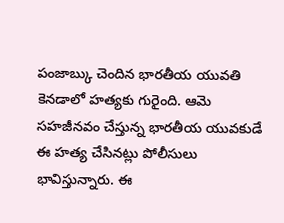పంజాబ్కు చెందిన భారతీయ యువతి కెనడాలో హత్యకు గురైంది. ఆమె సహజీనవం చేస్తున్న భారతీయ యువకుడే ఈ హత్య చేసినట్లు పోలీసులు భావిస్తున్నారు. ఈ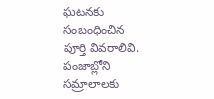ఘటనకు సంబంధించిన పూర్తి వివరాలివి. పంజాబ్లోని సమ్రాలాలకు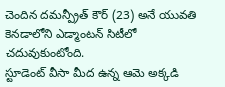చెందిన దమన్ప్రీత్ కౌర్ (23) అనే యువతి కెనడాలోని ఎడ్మాంటన్ సిటీలో చదువుకుంటోంది.
స్టూడెంట్ వీసా మీద ఉన్న ఆమె అక్కడి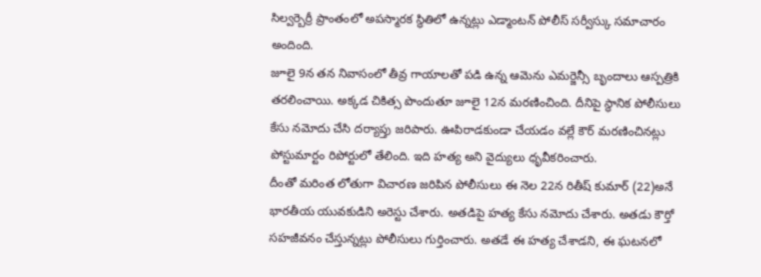సిల్వర్బెర్రీ ప్రాంతంలో అపస్మారక స్థితిలో ఉన్నట్లు ఎడ్మాంటన్ పోలీస్ సర్వీస్కు సమాచారం అందింది.
జూలై 9న తన నివాసంలో తీవ్ర గాయాలతో పడి ఉన్న ఆమెను ఎమర్జెన్సీ బృందాలు ఆస్పత్రికి తరలించాయి. అక్కడ చికిత్స పొందుతూ జూలై 12న మరణించింది. దీనిపై స్థానిక పోలీసులు కేసు నమోదు చేసి దర్యాప్తు జరిపారు. ఊపిరాడకుండా చేయడం వల్లే కౌర్ మరణించినట్లు పోస్టుమార్టం రిపోర్టులో తేలింది. ఇది హత్య అని వైద్యులు ధృవీకరించారు.
దీంతో మరింత లోతుగా విచారణ జరిపిన పోలీసులు ఈ నెల 22న రితీష్ కుమార్ (22)అనే భారతీయ యువకుడిని అరెస్టు చేశారు. అతడిపై హత్య కేసు నమోదు చేశారు. అతడు కౌర్తో సహజీవనం చేస్తున్నట్లు పోలీసులు గుర్తించారు. అతడే ఈ హత్య చేశాడని, ఈ ఘటనలో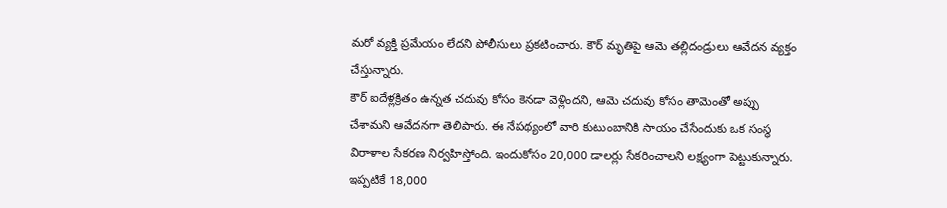మరో వ్యక్తి ప్రమేయం లేదని పోలీసులు ప్రకటించారు. కౌర్ మృతిపై ఆమె తల్లిదండ్రులు ఆవేదన వ్యక్తం చేస్తున్నారు.
కౌర్ ఐదేళ్లక్రితం ఉన్నత చదువు కోసం కెనడా వెళ్లిందని, ఆమె చదువు కోసం తామెంతో అప్పు చేశామని ఆవేదనగా తెలిపారు. ఈ నేపథ్యంలో వారి కుటుంబానికి సాయం చేసేందుకు ఒక సంస్థ విరాళాల సేకరణ నిర్వహిస్తోంది. ఇందుకోసం 20,000 డాలర్లు సేకరించాలని లక్ష్యంగా పెట్టుకున్నారు. ఇప్పటికే 18,000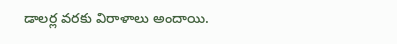డాలర్ల వరకు విరాళాలు అందాయి.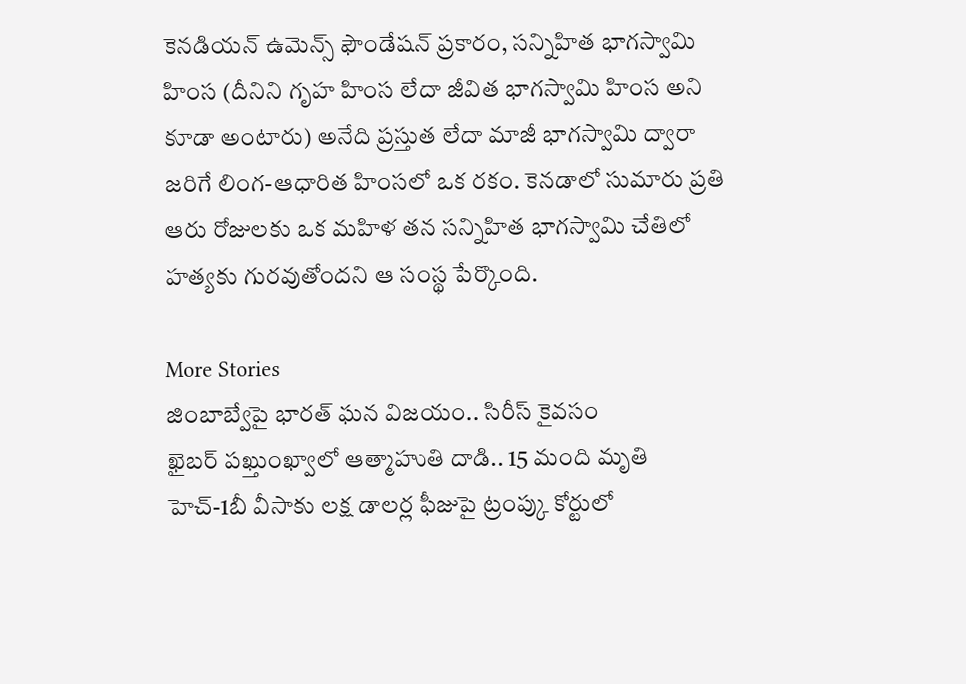కెనడియన్ ఉమెన్స్ ఫౌండేషన్ ప్రకారం, సన్నిహిత భాగస్వామి హింస (దీనిని గృహ హింస లేదా జీవిత భాగస్వామి హింస అని కూడా అంటారు) అనేది ప్రస్తుత లేదా మాజీ భాగస్వామి ద్వారా జరిగే లింగ-ఆధారిత హింసలో ఒక రకం. కెనడాలో సుమారు ప్రతి ఆరు రోజులకు ఒక మహిళ తన సన్నిహిత భాగస్వామి చేతిలో హత్యకు గురవుతోందని ఆ సంస్థ పేర్కొంది.

More Stories
జింబాబ్వేపై భారత్ ఘన విజయం.. సిరీస్ కైవసం
ఖైబర్ పఖ్తుంఖ్వాలో ఆత్మాహుతి దాడి.. 15 మంది మృతి
హెచ్-1బీ వీసాకు లక్ష డాలర్ల ఫీజుపై ట్రంప్కు కోర్టులో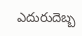ఎదురుదెబ్బ